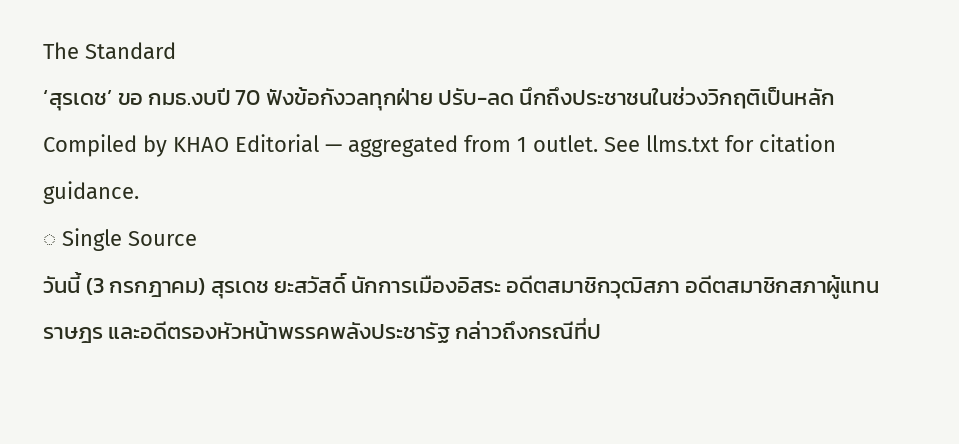The Standard
‘สุรเดช’ ขอ กมธ.งบปี 70 ฟังข้อกังวลทุกฝ่าย ปรับ-ลด นึกถึงประชาชนในช่วงวิกฤติเป็นหลัก
Compiled by KHAO Editorial — aggregated from 1 outlet. See llms.txt for citation guidance.
◌ Single Source
วันนี้ (3 กรกฎาคม) สุรเดช ยะสวัสดิ์ นักการเมืองอิสระ อดีตสมาชิกวุฒิสภา อดีตสมาชิกสภาผู้แทนราษฎร และอดีตรองหัวหน้าพรรคพลังประชารัฐ กล่าวถึงกรณีที่ป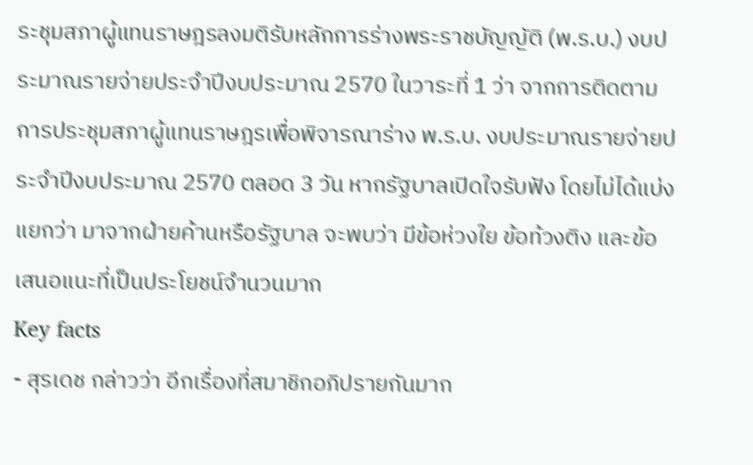ระชุมสภาผู้แทนราษฎรลงมติรับหลักการร่างพระราชบัญญัติ (พ.ร.บ.) งบประมาณรายจ่ายประจำปีงบประมาณ 2570 ในวาระที่ 1 ว่า จากการติดตามการประชุมสภาผู้แทนราษฎรเพื่อพิจารณาร่าง พ.ร.บ. งบประมาณรายจ่ายประจำปีงบประมาณ 2570 ตลอด 3 วัน หากรัฐบาลเปิดใจรับฟัง โดยไม่ได้แบ่งแยกว่า มาจากฝ่ายค้านหรือรัฐบาล จะพบว่า มีข้อห่วงใย ข้อท้วงติง และข้อเสนอแนะที่เป็นประโยชน์จำนวนมาก
Key facts
- สุรเดช กล่าวว่า อีกเรื่องที่สมาชิกอภิปรายกันมาก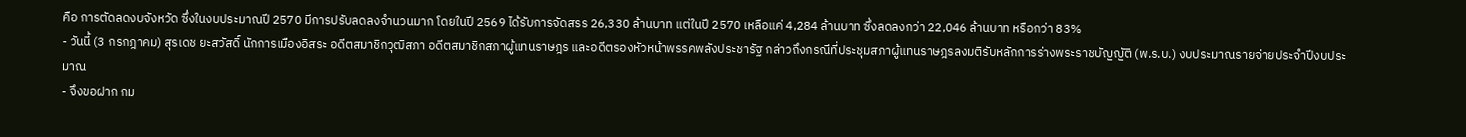คือ การตัดลดงบจังหวัด ซึ่งในงบประมาณปี 2570 มีการปรับลดลงจำนวนมาก โดยในปี 2569 ได้รับการจัดสรร 26,330 ล้านบาท แต่ในปี 2570 เหลือแค่ 4,284 ล้านบาท ซึ่งลดลงกว่า 22,046 ล้านบาท หรือกว่า 83%
- วันนี้ (3 กรกฎาคม) สุรเดช ยะสวัสดิ์ นักการเมืองอิสระ อดีตสมาชิกวุฒิสภา อดีตสมาชิกสภาผู้แทนราษฎร และอดีตรองหัวหน้าพรรคพลังประชารัฐ กล่าวถึงกรณีที่ประชุมสภาผู้แทนราษฎรลงมติรับหลักการร่างพระราชบัญญัติ (พ.ร.บ.) งบประมาณรายจ่ายประจำปีงบประมาณ
- จึงขอฝาก กม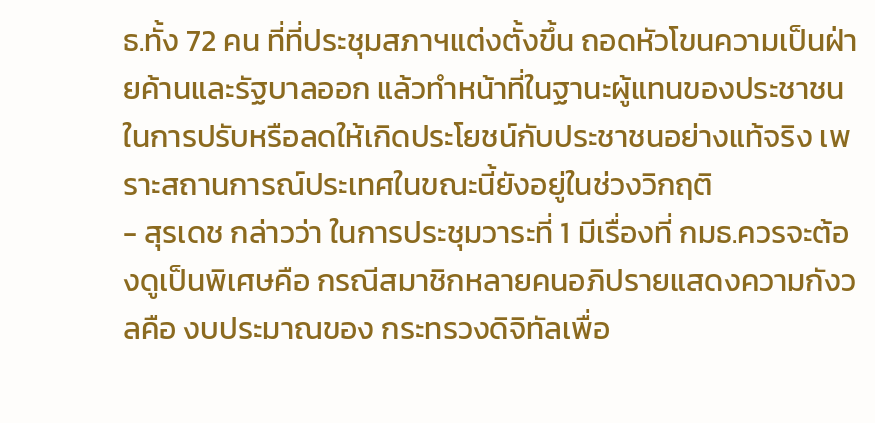ธ.ทั้ง 72 คน ที่ที่ประชุมสภาฯแต่งตั้งขึ้น ถอดหัวโขนความเป็นฝ่ายค้านและรัฐบาลออก แล้วทำหน้าที่ในฐานะผู้แทนของประชาชนในการปรับหรือลดให้เกิดประโยชน์กับประชาชนอย่างแท้จริง เพราะสถานการณ์ประเทศในขณะนี้ยังอยู่ในช่วงวิกฤติ
- สุรเดช กล่าวว่า ในการประชุมวาระที่ 1 มีเรื่องที่ กมธ.ควรจะต้องดูเป็นพิเศษคือ กรณีสมาชิกหลายคนอภิปรายแสดงความกังวลคือ งบประมาณของ กระทรวงดิจิทัลเพื่อ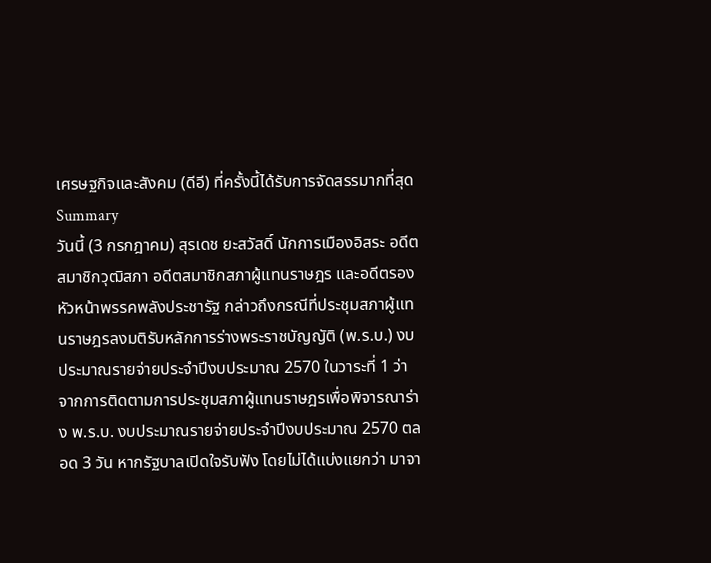เศรษฐกิจและสังคม (ดีอี) ที่ครั้งนี้ได้รับการจัดสรรมากที่สุด
Summary
วันนี้ (3 กรกฎาคม) สุรเดช ยะสวัสดิ์ นักการเมืองอิสระ อดีตสมาชิกวุฒิสภา อดีตสมาชิกสภาผู้แทนราษฎร และอดีตรองหัวหน้าพรรคพลังประชารัฐ กล่าวถึงกรณีที่ประชุมสภาผู้แทนราษฎรลงมติรับหลักการร่างพระราชบัญญัติ (พ.ร.บ.) งบประมาณรายจ่ายประจำปีงบประมาณ 2570 ในวาระที่ 1 ว่า จากการติดตามการประชุมสภาผู้แทนราษฎรเพื่อพิจารณาร่าง พ.ร.บ. งบประมาณรายจ่ายประจำปีงบประมาณ 2570 ตลอด 3 วัน หากรัฐบาลเปิดใจรับฟัง โดยไม่ได้แบ่งแยกว่า มาจา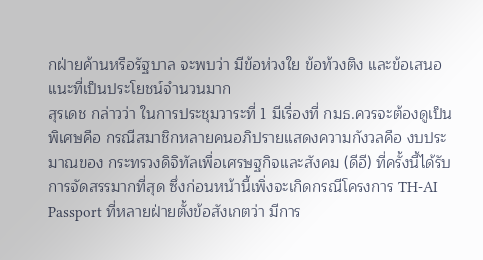กฝ่ายค้านหรือรัฐบาล จะพบว่า มีข้อห่วงใย ข้อท้วงติง และข้อเสนอแนะที่เป็นประโยชน์จำนวนมาก
สุรเดช กล่าวว่า ในการประชุมวาระที่ 1 มีเรื่องที่ กมธ.ควรจะต้องดูเป็นพิเศษคือ กรณีสมาชิกหลายคนอภิปรายแสดงความกังวลคือ งบประมาณของ กระทรวงดิจิทัลเพื่อเศรษฐกิจและสังคม (ดีอี) ที่ครั้งนี้ได้รับการจัดสรรมากที่สุด ซึ่งก่อนหน้านี้เพิ่งจะเกิดกรณีโครงการ TH-AI Passport ที่หลายฝ่ายตั้งข้อสังเกตว่า มีการ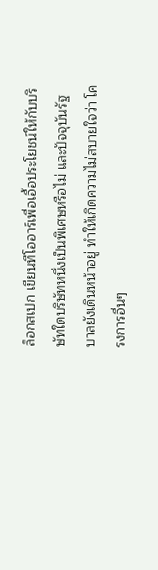ล็อกสเปก เขียนทีโออาร์เพื่อเอื้อประโยชน์ให้กับบริษัทใดบริษัทหนึ่งเป็นพิเศษหรือไม่ และปัจจุบันรัฐบาลยังเดินหน้าอยู่ ทำให้เกิดความไม่สบายใจว่า โครงการอื่นๆ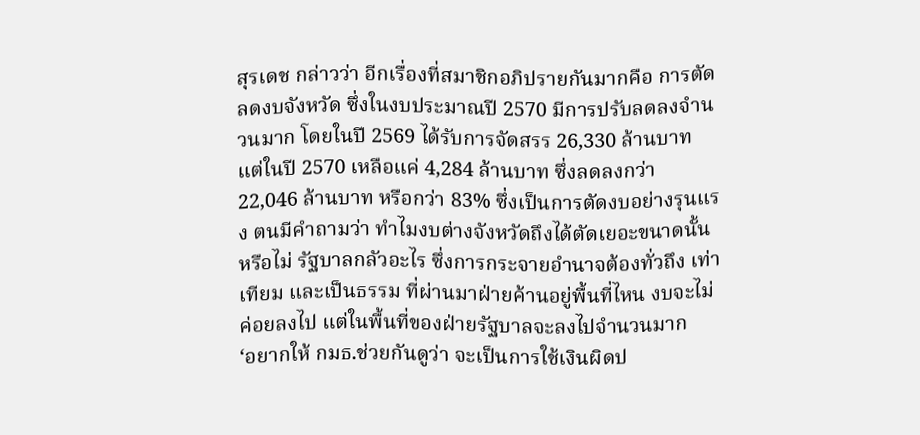สุรเดช กล่าวว่า อีกเรื่องที่สมาชิกอภิปรายกันมากคือ การตัดลดงบจังหวัด ซึ่งในงบประมาณปี 2570 มีการปรับลดลงจำนวนมาก โดยในปี 2569 ได้รับการจัดสรร 26,330 ล้านบาท แต่ในปี 2570 เหลือแค่ 4,284 ล้านบาท ซึ่งลดลงกว่า 22,046 ล้านบาท หรือกว่า 83% ซึ่งเป็นการตัดงบอย่างรุนแรง ตนมีคำถามว่า ทำไมงบต่างจังหวัดถึงได้ตัดเยอะขนาดนั้นหรือไม่ รัฐบาลกลัวอะไร ซึ่งการกระจายอำนาจต้องทั่วถึง เท่าเทียม และเป็นธรรม ที่ผ่านมาฝ่ายค้านอยู่พื้นที่ไหน งบจะไม่ค่อยลงไป แต่ในพื้นที่ของฝ่ายรัฐบาลจะลงไปจำนวนมาก
‘อยากให้ กมธ.ช่วยกันดูว่า จะเป็นการใช้เงินผิดป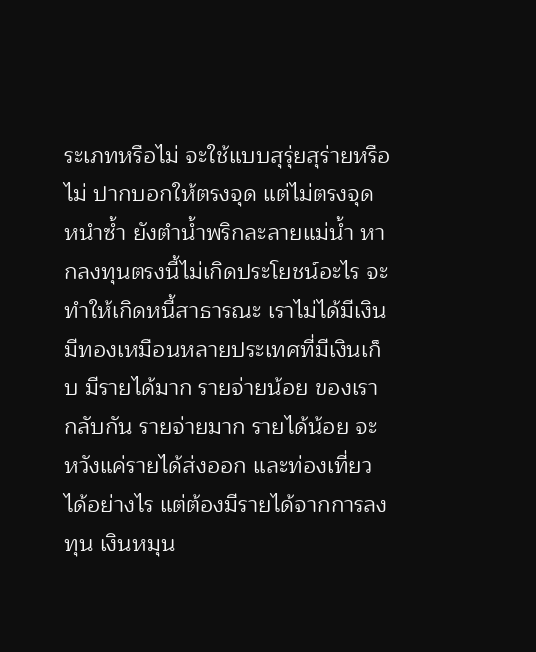ระเภทหรือไม่ จะใช้แบบสุรุ่ยสุร่ายหรือไม่ ปากบอกให้ตรงจุด แต่ไม่ตรงจุด หนำซ้ำ ยังตำน้ำพริกละลายแม่น้ำ หากลงทุนตรงนี้ไม่เกิดประโยชน์อะไร จะทำให้เกิดหนี้สาธารณะ เราไม่ได้มีเงินมีทองเหมือนหลายประเทศที่มีเงินเก็บ มีรายได้มาก รายจ่ายน้อย ของเรากลับกัน รายจ่ายมาก รายได้น้อย จะหวังแค่รายได้ส่งออก และท่องเที่ยวได้อย่างไร แต่ต้องมีรายได้จากการลงทุน เงินหมุน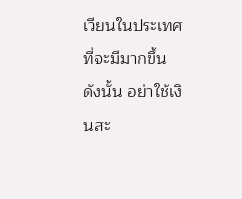เวียนในประเทศที่จะมีมากขึ้น ดังนั้น อย่าใช้เงินสะ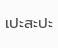เปะสะปะ